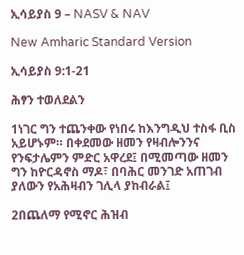ኢሳይያስ 9 – NASV & NAV

New Amharic Standard Version

ኢሳይያስ 9:1-21

ሕፃን ተወለደልን

1ነገር ግን ተጨንቀው የነበሩ ከእንግዲህ ተስፋ ቢስ አይሆኑም። በቀደመው ዘመን የዛብሎንንና የንፍታሌምን ምድር አዋረደ፤ በሚመጣው ዘመን ግን ከዮርዳኖስ ማዶ፣ በባሕር መንገድ አጠገብ ያለውን የአሕዛብን ገሊላ ያከብራል፤

2በጨለማ የሚኖር ሕዝብ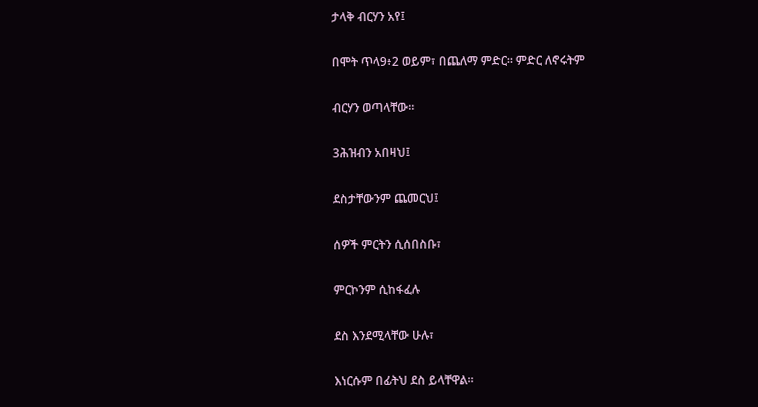ታላቅ ብርሃን አየ፤

በሞት ጥላ9፥2 ወይም፣ በጨለማ ምድር። ምድር ለኖሩትም

ብርሃን ወጣላቸው።

3ሕዝብን አበዛህ፤

ደስታቸውንም ጨመርህ፤

ሰዎች ምርትን ሲሰበስቡ፣

ምርኮንም ሲከፋፈሉ

ደስ እንደሚላቸው ሁሉ፣

እነርሱም በፊትህ ደስ ይላቸዋል።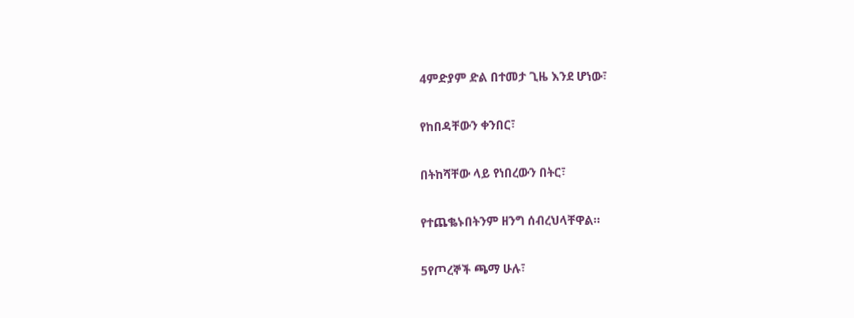4ምድያም ድል በተመታ ጊዜ እንደ ሆነው፣

የከበዳቸውን ቀንበር፣

በትከሻቸው ላይ የነበረውን በትር፣

የተጨቈኑበትንም ዘንግ ሰብረህላቸዋል።

5የጦረኞች ጫማ ሁሉ፣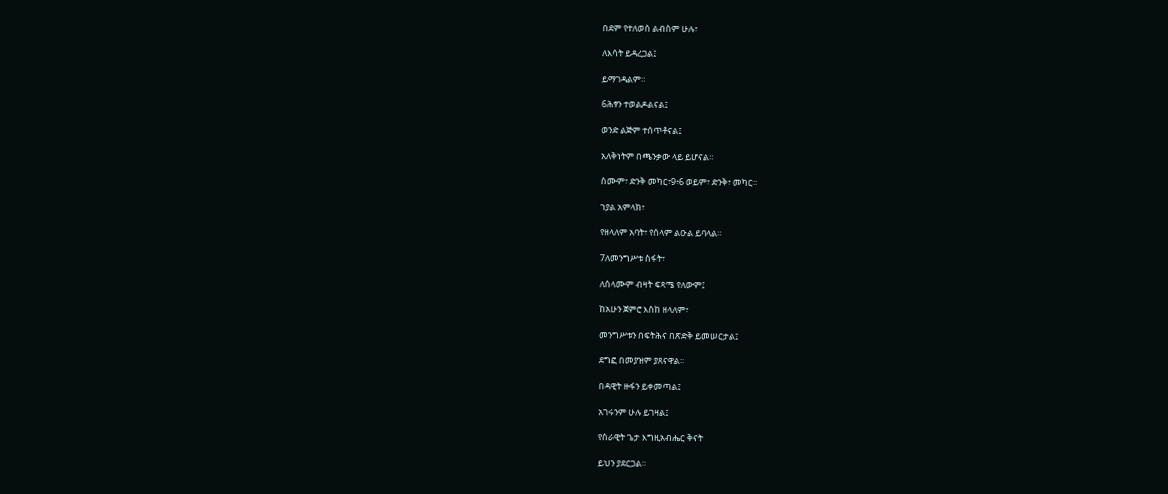በደም የተለወሰ ልብስም ሁሉ፣

ለእሳት ይዳረጋል፤

ይማገዳልም።

6ሕፃን ተወልዶልናል፤

ወንድ ልጅም ተሰጥቶናል፤

አለቅነትም በጫንቃው ላይ ይሆናል።

ስሙም፣ ድንቅ መካር፣9፥6 ወይም፣ ድንቅ፣ መካር።

ኀያል አምላክ፣

የዘላለም አባት፣ የሰላም ልዑል ይባላል።

7ለመንግሥቱ ስፋት፣

ለሰላሙም ብዛት ፍጻሜ የለውም፤

ከአሁን ጀምሮ እስከ ዘላለም፣

መንግሥቱን በፍትሕና በጽድቅ ይመሠርታል፤

ደግፎ በመያዝም ያጸናዋል።

በዳዊት ዙፋን ይቀመጣል፤

አገሩንም ሁሉ ይገዛል፤

የሰራዊት ጌታ እግዚአብሔር ቅናት

ይህን ያደርጋል።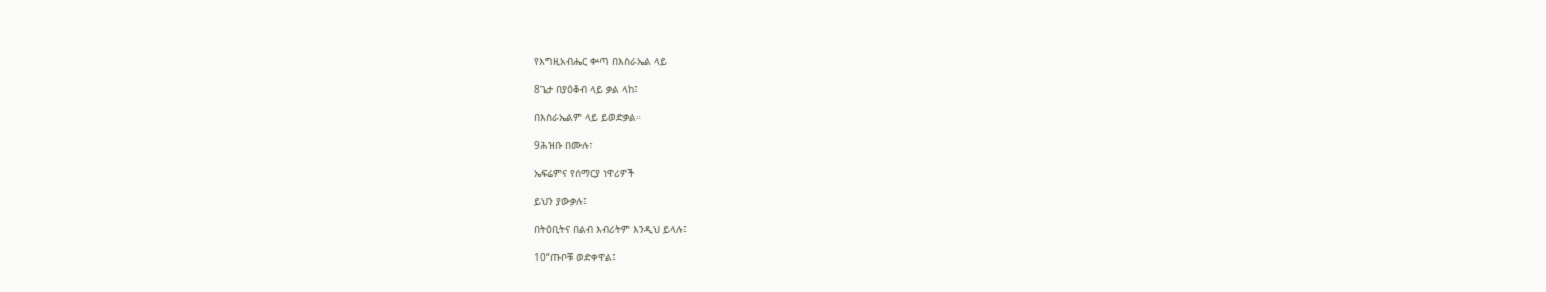የእግዚአብሔር ቍጣ በእስራኤል ላይ

8ጌታ በያዕቆብ ላይ ቃል ላከ፤

በእስራኤልም ላይ ይወድቃል።

9ሕዝቡ በሙሉ፣

ኤፍሬምና የሰማርያ ነዋሪዎች

ይህን ያውቃሉ፤

በትዕቢትና በልብ እብሪትም እንዲህ ይላሉ፤

10“ጡቦቹ ወድቀዋል፤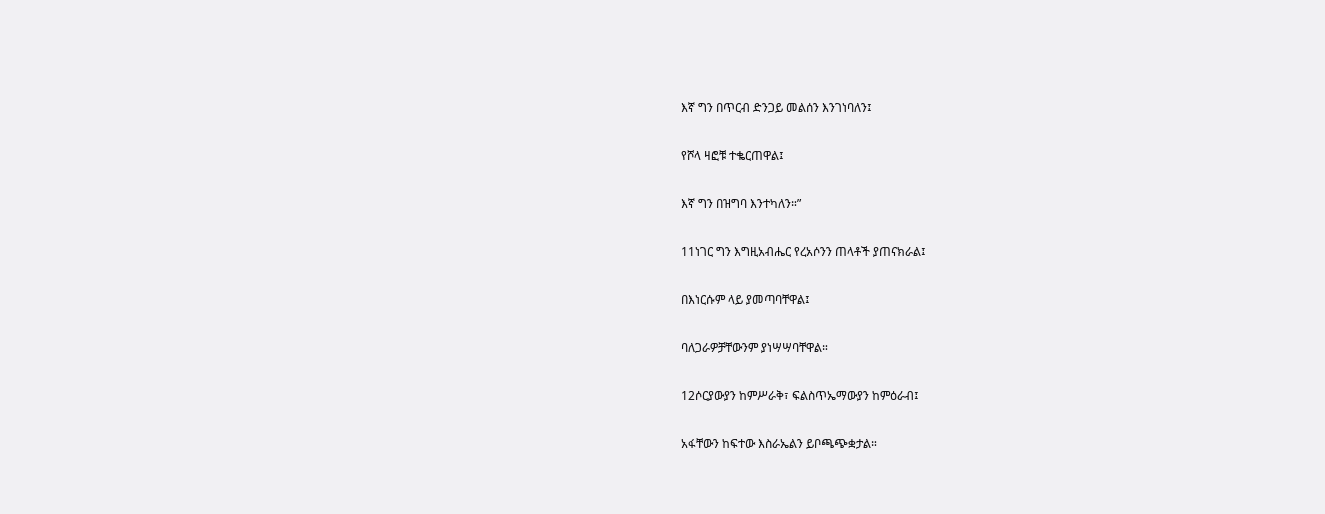እኛ ግን በጥርብ ድንጋይ መልሰን እንገነባለን፤

የሾላ ዛፎቹ ተቈርጠዋል፤

እኛ ግን በዝግባ እንተካለን።”

11ነገር ግን እግዚአብሔር የረአሶንን ጠላቶች ያጠናክራል፤

በእነርሱም ላይ ያመጣባቸዋል፤

ባለጋራዎቻቸውንም ያነሣሣባቸዋል።

12ሶርያውያን ከምሥራቅ፣ ፍልስጥኤማውያን ከምዕራብ፤

አፋቸውን ከፍተው እስራኤልን ይቦጫጭቋታል።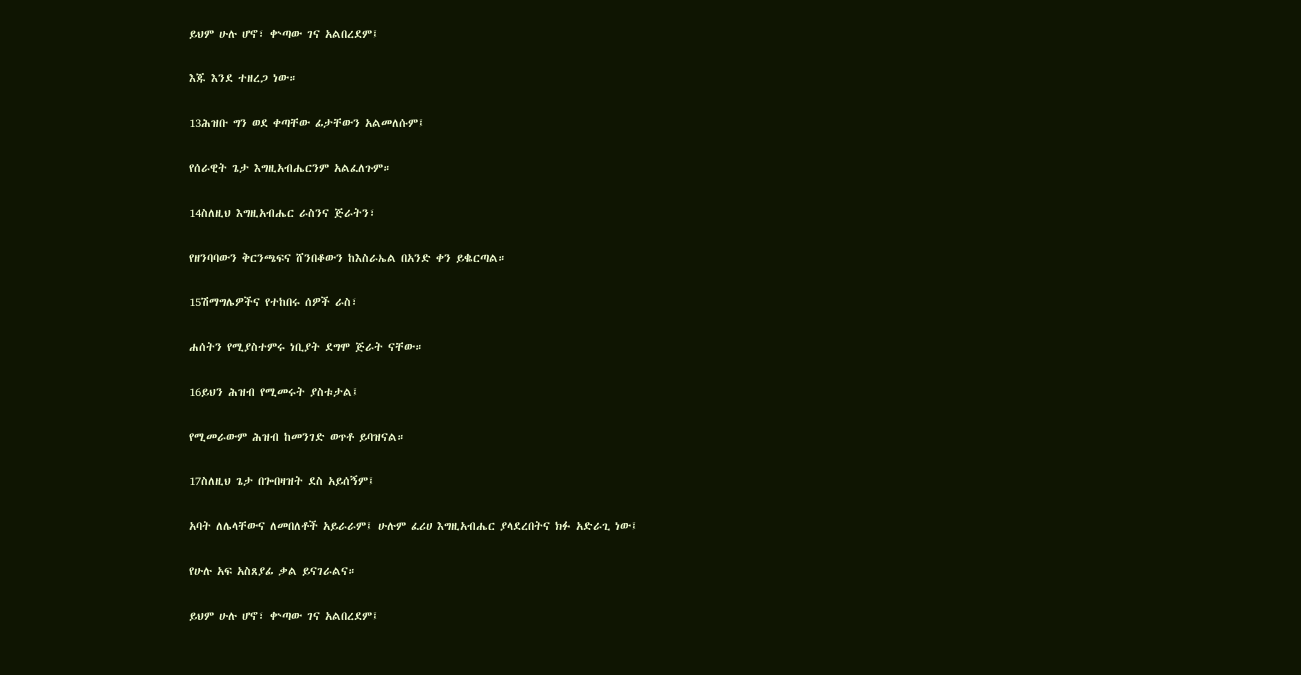ይህም ሁሉ ሆኖ፣ ቍጣው ገና አልበረደም፤

እጁ እንደ ተዘረጋ ነው።

13ሕዝቡ ግን ወደ ቀጣቸው ፊታቸውን አልመለሱም፤

የሰራዊት ጌታ እግዚአብሔርንም አልፈለጉም።

14ስለዚህ እግዚአብሔር ራስንና ጅራትን፣

የዘንባባውን ቅርንጫፍና ሸንበቆውን ከእስራኤል በአንድ ቀን ይቈርጣል።

15ሽማግሌዎችና የተከበሩ ሰዎች ራስ፣

ሐሰትን የሚያስተምሩ ነቢያት ደግሞ ጅራት ናቸው።

16ይህን ሕዝብ የሚመሩት ያስቱታል፤

የሚመራውም ሕዝብ ከመንገድ ወጥቶ ይባዝናል።

17ስለዚህ ጌታ በጐበዛዝት ደስ አይሰኝም፤

አባት ለሌላቸውና ለመበለቶች አይራራም፤ ሁሉም ፈሪሀ እግዚአብሔር ያላደረበትና ክፉ አድራጊ ነው፤

የሁሉ አፍ አስጸያፊ ቃል ይናገራልና።

ይህም ሁሉ ሆኖ፣ ቍጣው ገና አልበረደም፤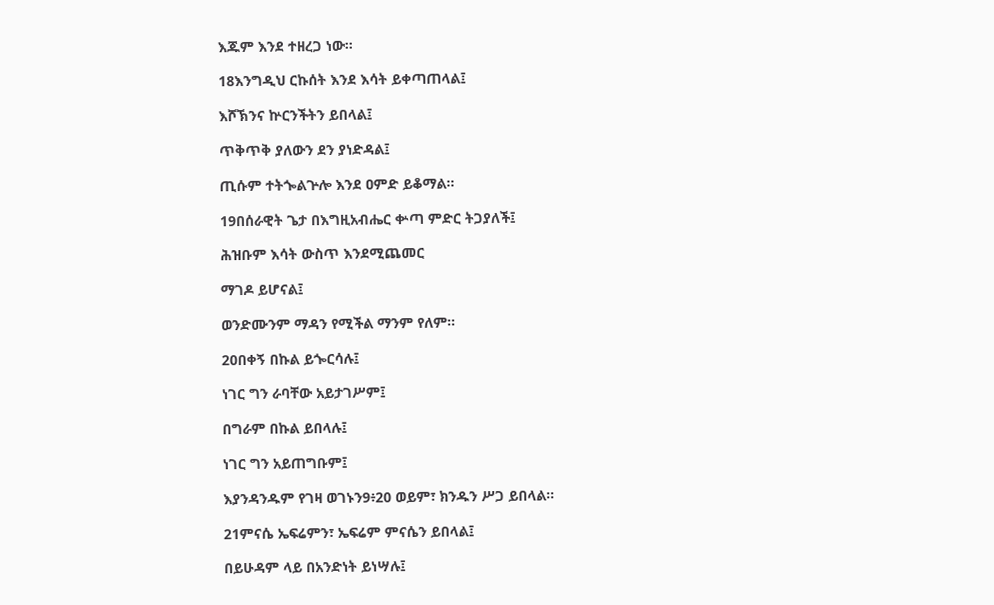እጁም እንደ ተዘረጋ ነው።

18እንግዲህ ርኩሰት እንደ እሳት ይቀጣጠላል፤

እሾኽንና ኵርንችትን ይበላል፤

ጥቅጥቅ ያለውን ደን ያነድዳል፤

ጢሱም ተትጐልጕሎ እንደ ዐምድ ይቆማል።

19በሰራዊት ጌታ በእግዚአብሔር ቍጣ ምድር ትጋያለች፤

ሕዝቡም እሳት ውስጥ እንደሚጨመር

ማገዶ ይሆናል፤

ወንድሙንም ማዳን የሚችል ማንም የለም።

20በቀኝ በኩል ይጐርሳሉ፤

ነገር ግን ራባቸው አይታገሥም፤

በግራም በኩል ይበላሉ፤

ነገር ግን አይጠግቡም፤

እያንዳንዱም የገዛ ወገኑን9፥20 ወይም፣ ክንዱን ሥጋ ይበላል።

21ምናሴ ኤፍሬምን፣ ኤፍሬም ምናሴን ይበላል፤

በይሁዳም ላይ በአንድነት ይነሣሉ፤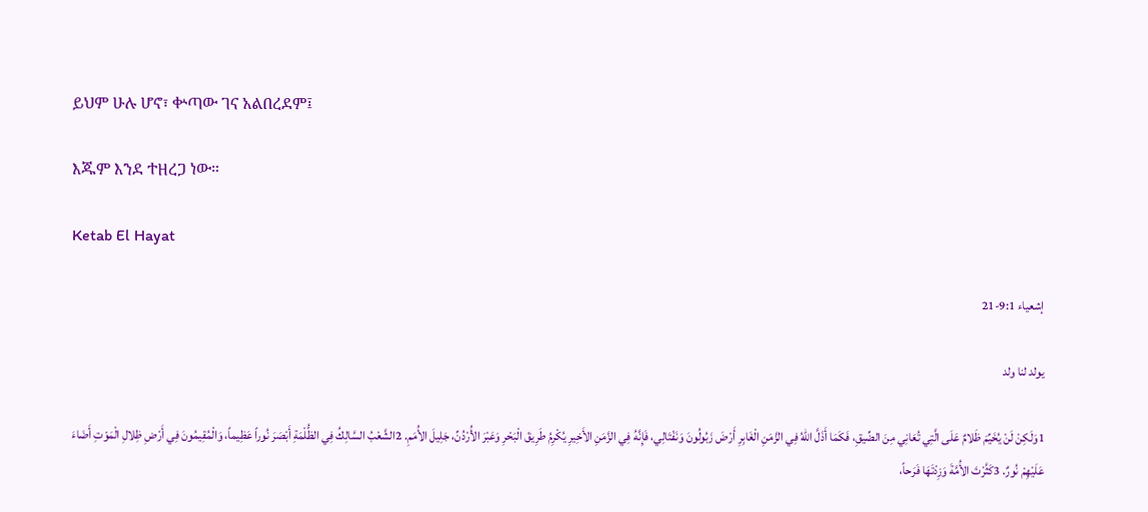ይህም ሁሉ ሆኖ፣ ቍጣው ገና አልበረደም፤

እጁም እንደ ተዘረጋ ነው።

Ketab El Hayat

إشعياء 9:1-21

يولد لنا ولد

1وَلَكِنْ لَنْ يُخَيِّمَ ظَلامٌ عَلَى الَّتِي تُعَانِي مِنَ الضِّيقِ، فَكَمَا أَذَلَّ اللهُ فِي الزَّمَنِ الْغَابِرِ أَرْضَ زَبُولُونَ وَنَفْتَالِي، فَإِنَّهُ فِي الزَّمَنِ الأَخِيرِ يُكْرِمُ طَرِيقَ الْبَحْرِ وَعَبْرَ الأُرْدُنِّ، جَلِيلَ الأُمَمِ. 2الشَّعْبُ السَّالِكُ فِي الظُّلْمَةِ أَبْصَرَ نُوراً عَظِيماً، وَالْمُقِيمُونَ فِي أَرْضِ ظِلالِ الْمَوْتِ أَضَاءَ عَلَيْهِمْ نُورٌ. 3كَثَّرْتَ الأُمَّةَ وَزِدْتَهَا فَرَحاً،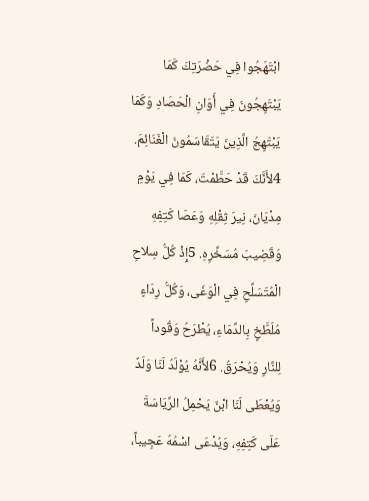ابْتَهَجُوا فِي حَضْرَتِكَ كَمَا يَبْتَهِجُونَ فِي أَوَانِ الْحَصَادِ وَكَمَا يَبْتَهِجُ الَّذِينَ يَتَقَاسَمُونَ الْغَنَائِمَ. 4لأَنَّكَ قَدْ حَطَّمْتَ، كَمَا فِي يَوْمِ مِدْيَانَ، نِيرَ ثِقْلِهِ وَعَصَا كَتِفِهِ وَقَضِيبَ مُسَخِّرِهِ. 5إِذْ كُلُّ سِلاحِ الْمُتَسَلِّحِ فِي الْوَغَى، وَكُلُّ رِدَاءٍ مُلَطَّخٍ بِالدِّمَاءِ، يُطْرَحُ وَقُوداً لِلنَّارِ وَيُحْرَقُ. 6لأَنَّهُ يُوْلَدُ لَنَا وَلَدٌ وَيُعْطَى لَنَا ابْنٌ يَحْمِلُ الرِّيَاسَةَ عَلَى كَتِفِهِ، وَيُدْعَى اسْمُهُ عَجِيباً،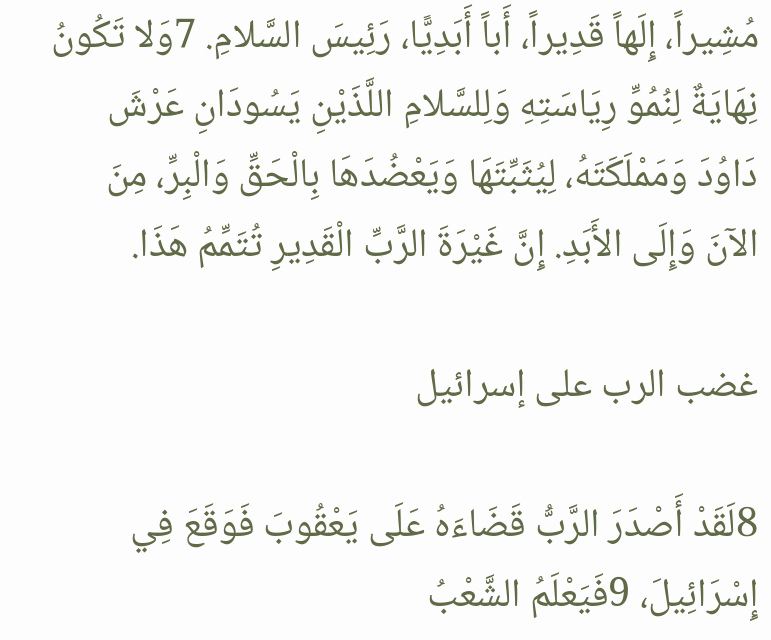مُشِيراً، إِلَهاً قَدِيراً، أَباً أَبَدِيًّا، رَئِيسَ السَّلامِ. 7وَلا تَكُونُ نِهَايَةٌ لِنُمُوِّ رِيَاسَتِهِ وَلِلسَّلامِ اللَّذَيْنِ يَسُودَانِ عَرْشَ دَاوُدَ وَمَمْلَكَتَهُ، لِيُثَبِّتَهَا وَيَعْضُدَهَا بِالْحَقِّ وَالْبِرِّ، مِنَ الآنَ وَإِلَى الأَبَدِ. إِنَّ غَيْرَةَ الرَّبِّ الْقَدِيرِ تُتَمِّمُ هَذَا.

غضب الرب على إسرائيل

8لَقَدْ أَصْدَرَ الرَّبُّ قَضَاءَهُ عَلَى يَعْقُوبَ فَوَقَعَ فِي إِسْرَائِيلَ، 9فَيَعْلَمُ الشَّعْبُ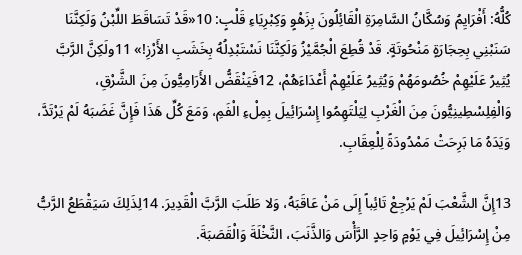كُلُّهُ: أَفْرَايِمُ وَسُكَّانُ السَّامِرَةِ الْقَائِلُونَ بِزَهْوٍ وَكِبْرِيَاءِ قَلْبٍ: 10«قَدْ تَسَاقَطَ اللِّبْنُ وَلَكِنَّنَا سَنَبْنِي بِحِجَارَةٍ مَنْحُوتَةٍ. قَدْ قُطِعَ الْجُمَّيْزُ وَلَكِنَّنَا نَسْتَبْدِلُهُ بِخَشَبِ الأَرْزِ!» 11ولَكِنَّ الرَّبَّ يُثِيرُ عَلَيْهِمْ خُصُومَهُمْ وَيُثِيرُ عَلَيْهِمْ أَعْدَاءَهُمْ، 12فَيَنْقَضُّ الأَرَامِيُّونَ مِنَ الشَّرْقِ، وَالْفِلِسْطِينِيُّونَ مِنَ الْغَرْبِ لِيَلْتَهِمُوا إِسْرَائِيلَ بِمِلْءِ الْفَمِ، وَمَعَ كُلِّ هَذَا فَإِنَّ غَضَبَهُ لَمْ يَرْتَدَّ، وَيَدَهُ مَا بَرِحَتْ مَمْدُودَةً لِلْعِقَابِ.

13إِنَّ الشَّعْبَ لَمْ يَرْجِعْ تَائِباً إِلَى مَنْ عَاقَبَهُ، وَلا طَلَبَ الرَّبَّ الْقَدِيرَ. 14لِذَلِكَ سَيَقْطَعُ الرَّبُّ مِنْ إِسْرَائِيلَ فِي يَوْمٍ وَاحِدٍ الرَّأْسَ وَالذَّنَبَ، النَّخْلَةَ وَالْقَصَبَةَ.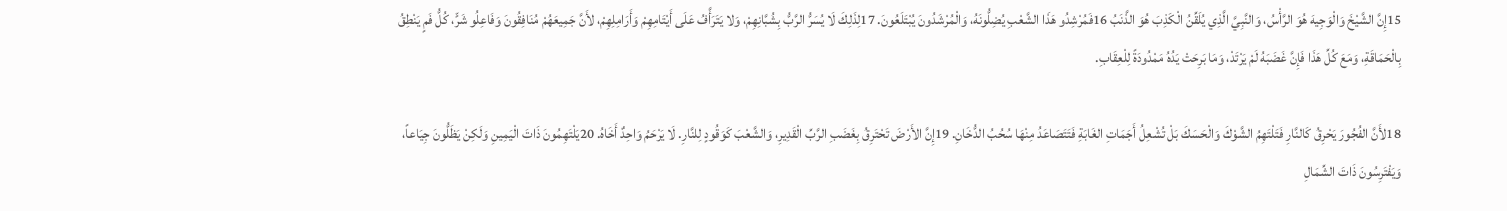15إِنَّ الشَّيْخَ وَالْوَجِيهَ هُوَ الرَّأْسُ، وَالنَّبِيَّ الَّذِي يُلَقِّنُ الْكَذِبَ هُوَ الذَّنَبُ 16فَمُرْشِدُو هَذَا الشَّعْبِ يُضِلُّونَهُ، وَالْمُرْشَدُونَ يُبْتَلَعُونَ. 17لِذَلِكَ لَا يُسَرُّ الرَّبُّ بِشُبَّانِهِمْ، وَلا يَتَرَأَّفُ عَلَى أَيْتَامِهِمْ وَأَرَامِلِهِمْ، لأَنَّ جَمِيعَهُمْ مُنَافِقُونَ وَفَاعِلُو شَرٍّ، كُلُّ فَمٍ يَنْطِقُ بِالْحَمَاقَةِ، وَمَعَ كُلِّ هَذَا فَإِنَّ غَضَبَهُ لَمْ يَرْتَدْ، وَمَا بَرِحَتْ يَدُهُ مَمْدُودَةً لِلْعِقَابِ.

18لأَنَّ الفُجُورَ يَحْرِقُ كَالنَّارِ فَتَلْتَهِمُ الشَّوْكَ وَالْحَسَكَ بَلْ تُشْعِلُ أَجَمَاتِ الغَابَةِ فَتَتَصَاعَدُ مِنْهَا سُحُبُ الدُّخَانِ. 19إِنَّ الأَرْضَ تَحْتَرِقُ بِغَضَبِ الرَّبِّ الْقَدِيرِ، وَالشَّعْبَ كَوَقُودٍ لِلنَّارِ. لَا يَرْحَمُ وَاحِدٌ أَخَاهُ. 20يَلْتَهِمُونَ ذَاتَ الْيَمِينِ وَلَكِنْ يَظَلُّونَ جِيَاعاً، وَيَفْتَرِسُونَ ذَاتَ الشِّمَالِ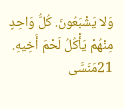وَلا يَشْبَعُونَ. كُلُّ وَاحِدٍ مِنْهُمْ يَأْكُلُ لَحْمَ أَخِيهِ. 21مَنَسَّى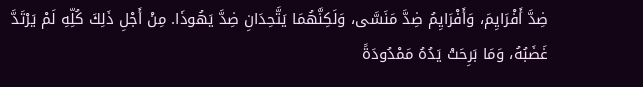ضِدَّ أَفْرَايِمَ، وَأَفْرَايِمُ ضِدَّ مَنَسَّى، وَلَكِنَّهُمَا يَتَّحِدَانِ ضِدَّ يَهُوذَا. مِنْ أَجْلِ ذَلِكَ كُلِّهِ لَمْ يَرْتَدَّ غَضَبُهُ، وَمَا بَرِحَتْ يَدُهُ مَمْدُودَةً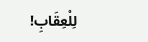لِلْعِقَابِ!